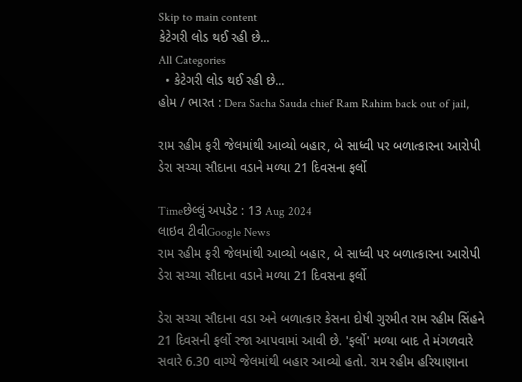Skip to main content
કેટેગરી લોડ થઈ રહી છે...
All Categories
  • કેટેગરી લોડ થઈ રહી છે...
હોમ / ભારત : Dera Sacha Sauda chief Ram Rahim back out of jail,

રામ રહીમ ફરી જેલમાંથી આવ્યો બહાર, બે સાધ્વી પર બળાત્કારના આરોપી ડેરા સચ્ચા સૌદાના વડાને મળ્યા 21 દિવસના ફર્લો

Timeછેલ્લું અપડેટ : 13 Aug 2024
લાઇવ ટીવીGoogle News
રામ રહીમ ફરી જેલમાંથી આવ્યો બહાર, બે સાધ્વી પર બળાત્કારના આરોપી ડેરા સચ્ચા સૌદાના વડાને મળ્યા 21 દિવસના ફર્લો

ડેરા સચ્ચા સૌદાના વડા અને બળાત્કાર કેસના દોષી ગુરમીત રામ રહીમ સિંહને 21 દિવસની ફર્લો રજા આપવામાં આવી છે. 'ફર્લો' મળ્યા બાદ તે મંગળવારે સવારે 6.30 વાગ્યે જેલમાંથી બહાર આવ્યો હતો. રામ રહીમ હરિયાણાના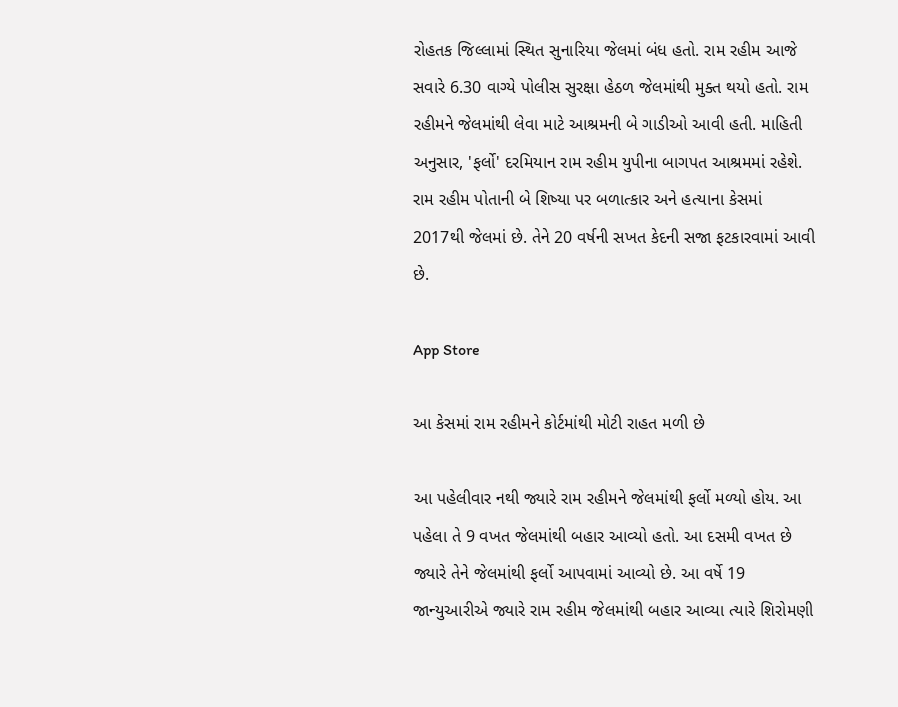રોહતક જિલ્લામાં સ્થિત સુનારિયા જેલમાં બંધ હતો. રામ રહીમ આજે સવારે 6.30 વાગ્યે પોલીસ સુરક્ષા હેઠળ જેલમાંથી મુક્ત થયો હતો. રામ રહીમને જેલમાંથી લેવા માટે આશ્રમની બે ગાડીઓ આવી હતી. માહિતી અનુસાર, 'ફર્લો' દરમિયાન રામ રહીમ યુપીના બાગપત આશ્રમમાં રહેશે. રામ રહીમ પોતાની બે શિષ્યા પર બળાત્કાર અને હત્યાના કેસમાં 2017થી જેલમાં છે. તેને 20 વર્ષની સખત કેદની સજા ફટકારવામાં આવી છે.

App Store

આ કેસમાં રામ રહીમને કોર્ટમાંથી મોટી રાહત મળી છે

આ પહેલીવાર નથી જ્યારે રામ રહીમને જેલમાંથી ફર્લો મળ્યો હોય. આ પહેલા તે 9 વખત જેલમાંથી બહાર આવ્યો હતો. આ દસમી વખત છે જ્યારે તેને જેલમાંથી ફર્લો આપવામાં આવ્યો છે. આ વર્ષે 19 જાન્યુઆરીએ જ્યારે રામ રહીમ જેલમાંથી બહાર આવ્યા ત્યારે શિરોમણી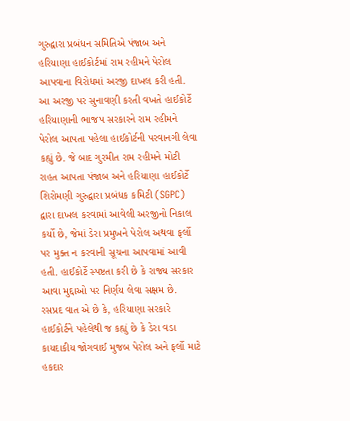ગુરુદ્વારા પ્રબંધન સમિતિએ પંજાબ અને હરિયાણા હાઈકોર્ટમાં રામ રહીમને પેરોલ આપવાના વિરોધમાં અરજી દાખલ કરી હતી. આ અરજી પર સુનાવણી કરતી વખતે હાઈકોર્ટે હરિયાણાની ભાજપ સરકારને રામ રહીમને પેરોલ આપતા પહેલા હાઈકોર્ટની પરવાનગી લેવા કહ્યું છે. જે બાદ ગુરમીત રામ રહીમને મોટી રાહત આપતા પંજાબ અને હરિયાણા હાઈકોર્ટે શિરોમણી ગુરુદ્વારા પ્રબંધક કમિટી (SGPC) દ્વારા દાખલ કરવામાં આવેલી અરજીનો નિકાલ કર્યો છે, જેમાં ડેરા પ્રમુખને પેરોલ અથવા ફર્લો પર મુક્ત ન કરવાની સૂચના આપવામાં આવી હતી. હાઈકોર્ટે સ્પષ્ટતા કરી છે કે રાજ્ય સરકાર આવા મુદ્દાઓ પર નિર્ણય લેવા સક્ષમ છે. રસપ્રદ વાત એ છે કે, હરિયાણા સરકારે હાઈકોર્ટને પહેલેથી જ કહ્યું છે કે ડેરા વડા કાયદાકીય જોગવાઈ મુજબ પેરોલ અને ફર્લો માટે હકદાર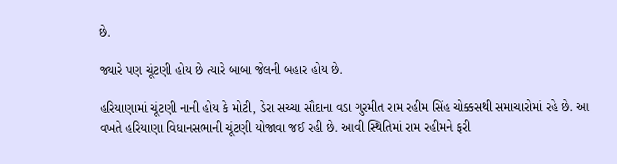છે.

જ્યારે પણ ચૂંટણી હોય છે ત્યારે બાબા જેલની બહાર હોય છે.

હરિયાણામાં ચૂંટણી નાની હોય કે મોટી, ડેરા સચ્ચા સૌદાના વડા ગુરમીત રામ રહીમ સિંહ ચોક્કસથી સમાચારોમાં રહે છે. આ વખતે હરિયાણા વિધાનસભાની ચૂંટણી યોજાવા જઈ રહી છે. આવી સ્થિતિમાં રામ રહીમને ફરી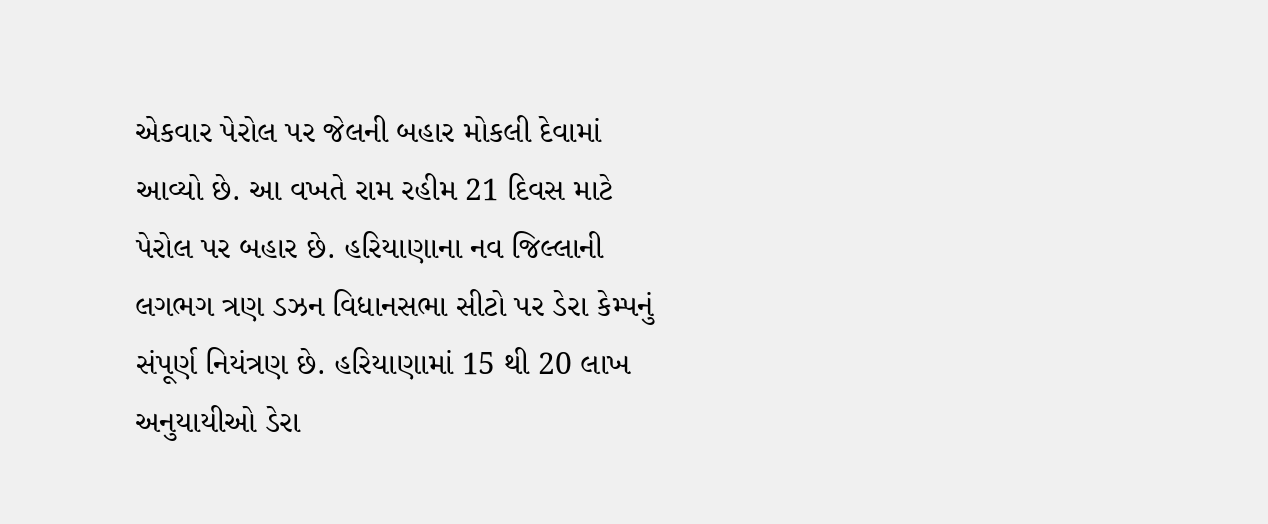એકવાર પેરોલ પર જેલની બહાર મોકલી દેવામાં આવ્યો છે. આ વખતે રામ રહીમ 21 દિવસ માટે પેરોલ પર બહાર છે. હરિયાણાના નવ જિલ્લાની લગભગ ત્રણ ડઝન વિધાનસભા સીટો પર ડેરા કેમ્પનું સંપૂર્ણ નિયંત્રણ છે. હરિયાણામાં 15 થી 20 લાખ અનુયાયીઓ ડેરા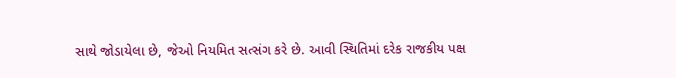સાથે જોડાયેલા છે, જેઓ નિયમિત સત્સંગ કરે છે. આવી સ્થિતિમાં દરેક રાજકીય પક્ષ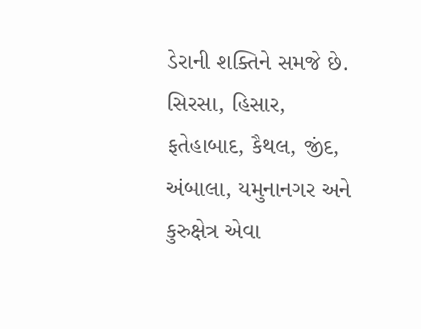ડેરાની શક્તિને સમજે છે. સિરસા, હિસાર, ફતેહાબાદ, કૈથલ, જીંદ, અંબાલા, યમુનાનગર અને કુરુક્ષેત્ર એવા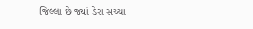જિલ્લા છે જ્યાં ડેરા સચ્ચા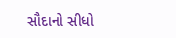સૌદાનો સીધો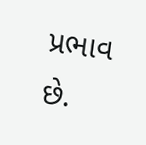પ્રભાવ છે.